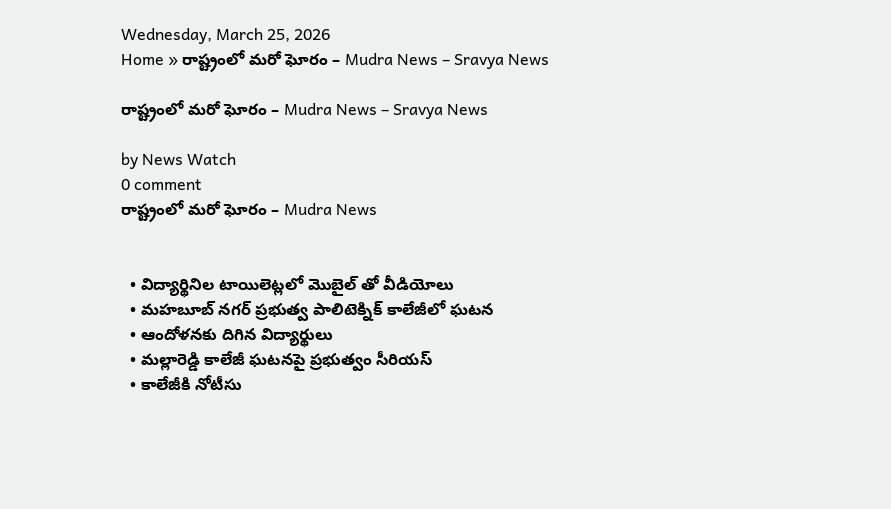Wednesday, March 25, 2026
Home » రాష్ట్రంలో మరో ఘోరం – Mudra News – Sravya News

రాష్ట్రంలో మరో ఘోరం – Mudra News – Sravya News

by News Watch
0 comment
రాష్ట్రంలో మరో ఘోరం – Mudra News


  • విద్యార్థినిల టాయిలెట్లలో మొబైల్ తో వీడియోలు
  • మహబూబ్ నగర్ ప్రభుత్వ పాలిటెక్నిక్ కాలేజీలో ఘటన
  • ఆందోళనకు దిగిన విద్యార్థులు
  • మల్లారెడ్డి కాలేజీ ఘటనపై ప్రభుత్వం సీరియస్
  • కాలేజీకి నోటీసు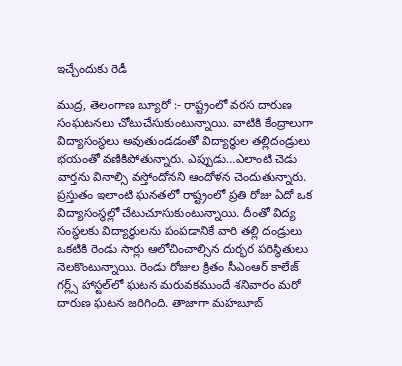ఇచ్చేందుకు రెడీ

ముద్ర, తెలంగాణ బ్యూరో :- రాష్ట్రంలో వరస దారుణ సంఘటనలు చోటుచేసుకుంటున్నాయి. వాటికి కేంద్రాలుగా విద్యాసంస్థలు అవుతుండడంతో విద్యార్థుల తల్లిదండ్రులు భయంతో వణికిపోతున్నారు. ఎప్పుడు…ఎలాంటి చెడు వార్తను వినాల్సి వస్తోందోనని ఆందోళన చెందుతున్నారు. ప్రస్తుతం ఇలాంటి ఘనతలో రాష్ట్రంలో ప్రతి రోజు ఏదో ఒక విద్యాసంస్థల్లో చేటుచూసుకుంటున్నాయి. దీంతో విద్య సంస్థలకు విద్యార్థులను పంపడానికే వారి తల్లి దండ్రులు ఒకటికి రెండు సార్లు ఆలోచించాల్సిన దుర్భర పరిస్థితులు నెలకొంటున్నాయి. రెండు రోజుల క్రితం సీఎంఆర్ కాలేజ్ గర్ల్స్ హాస్టల్‌లో ఘటన మరువకముందే శనివారం మరో దారుణ ఘటన జరిగింది. తాజాగా మహబూబ్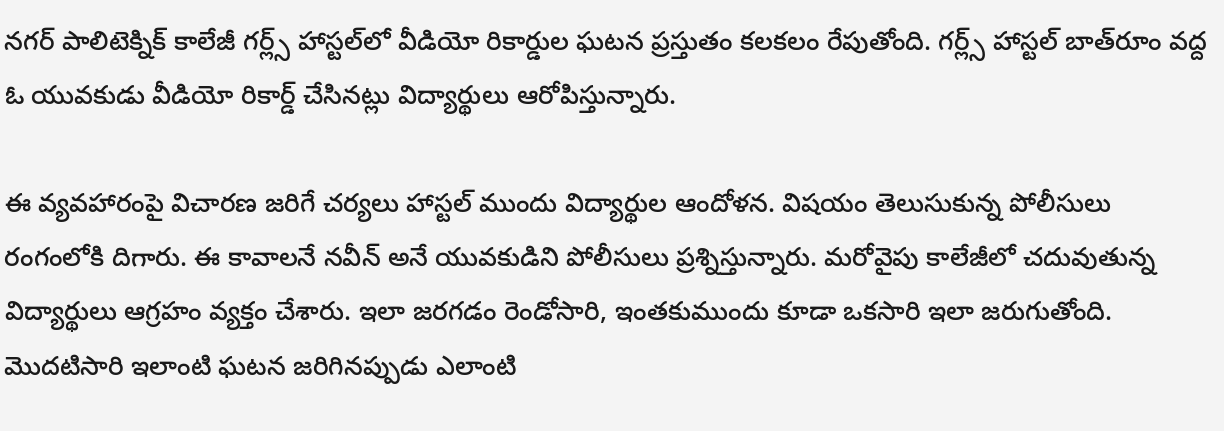నగర్ పాలిటెక్నిక్ కాలేజీ గర్ల్స్ హాస్టల్‌లో వీడియో రికార్డుల ఘటన ప్రస్తుతం కలకలం రేపుతోంది. గర్ల్స్ హాస్టల్ బాత్‌రూం వద్ద ఓ యువకుడు వీడియో రికార్డ్ చేసినట్లు విద్యార్థులు ఆరోపిస్తున్నారు.

ఈ వ్యవహారంపై విచారణ జరిగే చర్యలు హాస్టల్ ముందు విద్యార్థుల ఆందోళన. విషయం తెలుసుకున్న పోలీసులు రంగంలోకి దిగారు. ఈ కావాలనే నవీన్ అనే యువకుడిని పోలీసులు ప్రశ్నిస్తున్నారు. మరోవైపు కాలేజీలో చదువుతున్న విద్యార్థులు ఆగ్రహం వ్యక్తం చేశారు. ఇలా జరగడం రెండోసారి, ఇంతకుముందు కూడా ఒకసారి ఇలా జరుగుతోంది. మొదటిసారి ఇలాంటి ఘటన జరిగినప్పుడు ఎలాంటి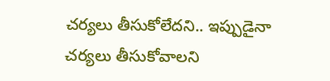చర్యలు తీసుకోలేదని.. ఇప్పుడైనా చర్యలు తీసుకోవాలని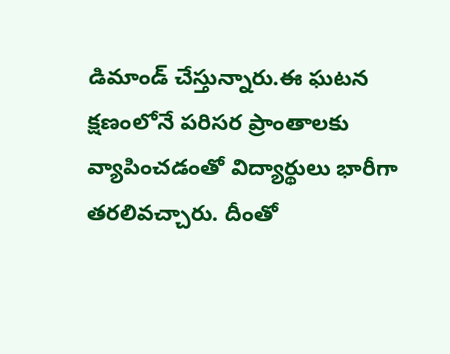డిమాండ్ చేస్తున్నారు.ఈ ఘటన క్షణంలోనే పరిసర ప్రాంతాలకు వ్యాపించడంతో విద్యార్థులు భారీగా తరలివచ్చారు. దీంతో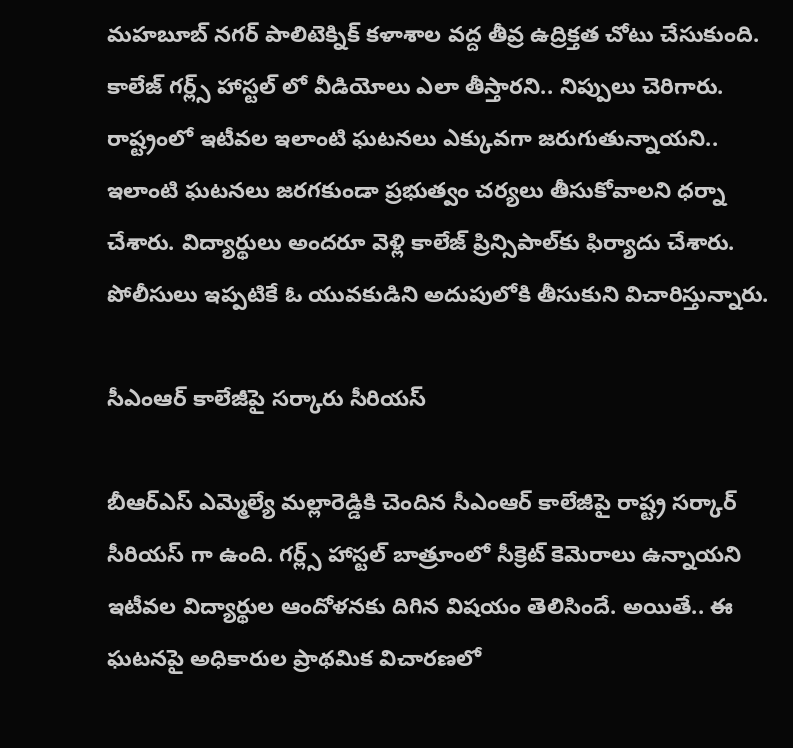మహబూబ్ నగర్ పాలిటెక్నిక్ కళాశాల వద్ద తీవ్ర ఉద్రిక్తత చోటు చేసుకుంది. కాలేజ్ గర్ల్స్ హాస్టల్ లో వీడియోలు ఎలా తీస్తారని.. నిప్పులు చెరిగారు. రాష్ట్రంలో ఇటీవల ఇలాంటి ఘటనలు ఎక్కువగా జరుగుతున్నాయని.. ఇలాంటి ఘటనలు జరగకుండా ప్రభుత్వం చర్యలు తీసుకోవాలని ధర్నా చేశారు. విద్యార్థులు అందరూ వెళ్లి కాలేజ్ ప్రిన్సిపాల్‌కు ఫిర్యాదు చేశారు. పోలీసులు ఇప్పటికే ఓ యువకుడిని అదుపులోకి తీసుకుని విచారిస్తున్నారు.

సీఎంఆర్‌ కాలేజీపై సర్కారు సీరియస్‌

బీఆర్‌ఎస్ ఎమ్మెల్యే మల్లారెడ్డికి చెందిన సీఎంఆర్ కాలేజీపై రాష్ట్ర సర్కార్ సీరియస్ గా ఉంది. గర్ల్స్ హాస్టల్ బాత్రూంలో సీక్రెట్ కెమెరాలు ఉన్నాయని ఇటీవల విద్యార్థుల ఆందోళనకు దిగిన విషయం తెలిసిందే. అయితే.. ఈ ఘటనపై అధికారుల ప్రాథమిక విచారణలో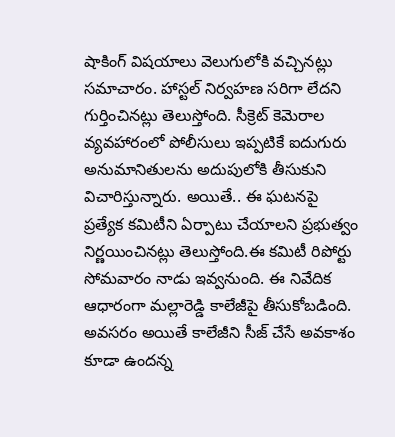షాకింగ్ విషయాలు వెలుగులోకి వచ్చినట్లు సమాచారం. హాస్టల్ నిర్వహణ సరిగా లేదని గుర్తించినట్లు తెలుస్తోంది. సీక్రెట్ కెమెరాల వ్యవహారంలో పోలీసులు ఇప్పటికే ఐదుగురు అనుమానితులను అదుపులోకి తీసుకుని విచారిస్తున్నారు. అయితే.. ఈ ఘటనపై ప్రత్యేక కమిటీని ఏర్పాటు చేయాలని ప్రభుత్వం నిర్ణయించినట్లు తెలుస్తోంది.ఈ కమిటీ రిపోర్టు సోమవారం నాడు ఇవ్వనుంది. ఈ నివేదిక ఆధారంగా మల్లారెడ్డి కాలేజీపై తీసుకోబడింది. అవసరం అయితే కాలేజీని సీజ్ చేసే అవకాశం కూడా ఉందన్న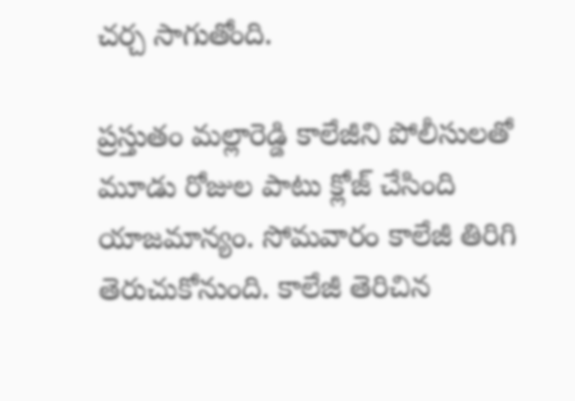చర్చ సాగుతోంది.

ప్రస్తుతం మల్లారెడ్డి కాలేజీని పోలీసులతో మూడు రోజుల పాటు క్లోజ్ చేసింది యాజమాన్యం. సోమవారం కాలేజీ తిరిగి తెరుచుకోనుంది. కాలేజీ తెరిచిన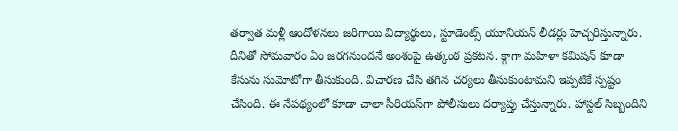తర్వాత మళ్లీ ఆందోళనలు జరిగాయి విద్యార్థులు, స్టూడెంట్స్ యూనియన్ లీడర్లు హెచ్చరిస్తున్నారు. దీనితో సోమవారం ఏం జరగనుందనే అంశంపై ఉత్కంఠ ప్రకటన. క్గాగా మహిళా కమిషన్ కూడా కేసును సుమోటోగా తీసుకుంది. విచారణ చేసి తగిన చర్యలు తీసుకుంటామని ఇప్పటికే స్పష్టం చేసింది. ఈ నేపథ్యంలో కూడా చాలా సీరియస్‌గా పోలీసులు దర్యాప్తు చేస్తున్నారు. హాస్టల్ సిబ్బందిని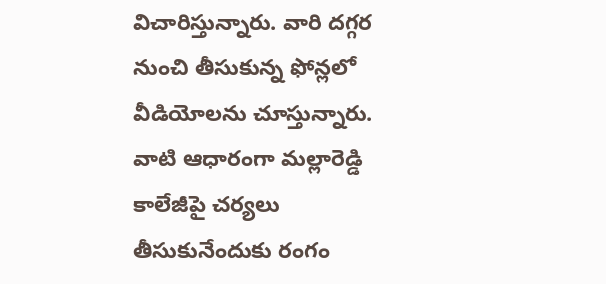విచారిస్తున్నారు. వారి దగ్గర నుంచి తీసుకున్న ఫోన్లలో వీడియోలను చూస్తున్నారు. వాటి ఆధారంగా మల్లారెడ్డి కాలేజీపై చర్యలు తీసుకునేందుకు రంగం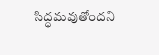సిద్ధమవుతోందని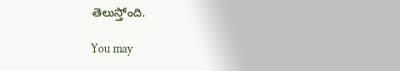తెలుస్తోంది.

You may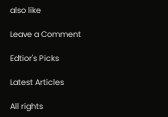also like

Leave a Comment

Edtior's Picks

Latest Articles

All rights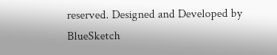reserved. Designed and Developed by  BlueSketch